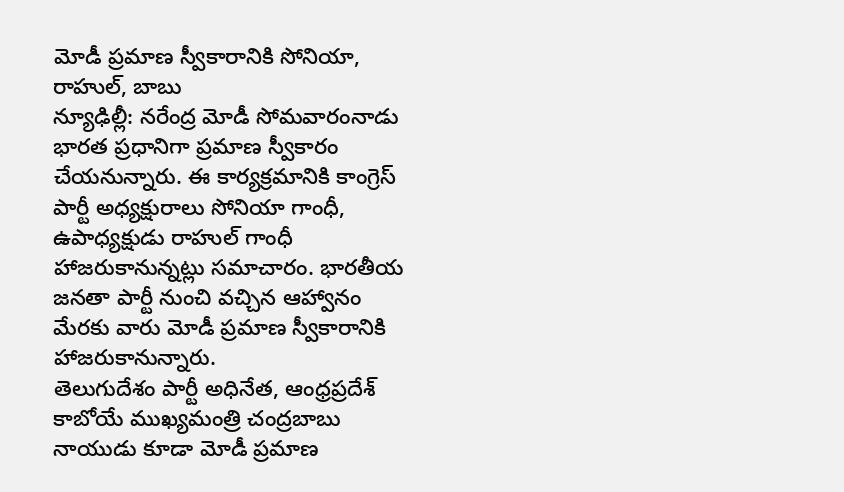మోడీ ప్రమాణ స్వీకారానికి సోనియా, రాహుల్, బాబు
న్యూఢిల్లీ: నరేంద్ర మోడీ సోమవారంనాడు భారత ప్రధానిగా ప్రమాణ స్వీకారం చేయనున్నారు. ఈ కార్యక్రమానికి కాంగ్రెస్ పార్టీ అధ్యక్షురాలు సోనియా గాంధీ, ఉపాధ్యక్షుడు రాహుల్ గాంధీ హాజరుకానున్నట్లు సమాచారం. భారతీయ జనతా పార్టీ నుంచి వచ్చిన ఆహ్వానం మేరకు వారు మోడీ ప్రమాణ స్వీకారానికి హాజరుకానున్నారు.
తెలుగుదేశం పార్టీ అధినేత, ఆంధ్రప్రదేశ్ కాబోయే ముఖ్యమంత్రి చంద్రబాబు నాయుడు కూడా మోడీ ప్రమాణ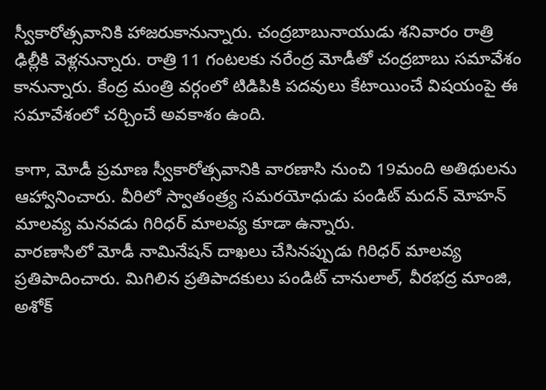స్వీకారోత్సవానికి హాజరుకానున్నారు. చంద్రబాబునాయుడు శనివారం రాత్రి ఢిల్లీకి వెళ్లనున్నారు. రాత్రి 11 గంటలకు నరేంద్ర మోడీతో చంద్రబాబు సమావేశం కానున్నారు. కేంద్ర మంత్రి వర్గంలో టిడిపికి పదవులు కేటాయించే విషయంపై ఈ సమావేశంలో చర్చించే అవకాశం ఉంది.

కాగా, మోడీ ప్రమాణ స్వీకారోత్సవానికి వారణాసి నుంచి 19మంది అతిథులను ఆహ్వానించారు. వీరిలో స్వాతంత్ర్య సమరయోధుడు పండిట్ మదన్ మోహన్ మాలవ్య మనవడు గిరిధర్ మాలవ్య కూడా ఉన్నారు.
వారణాసిలో మోడీ నామినేషన్ దాఖలు చేసినప్పుడు గిరిధర్ మాలవ్య ప్రతిపాదించారు. మిగిలిన ప్రతిపాదకులు పండిట్ చానులాల్, వీరభద్ర మాంజి, అశోక్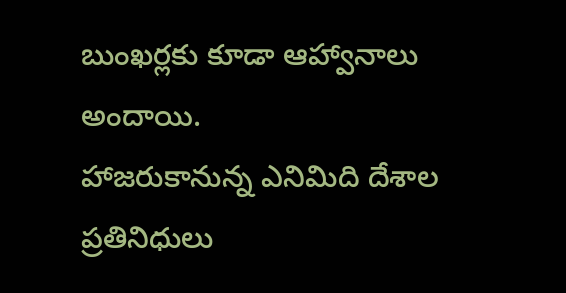బుంఖర్లకు కూడా ఆహ్వానాలు అందాయి.
హాజరుకానున్న ఎనిమిది దేశాల ప్రతినిధులు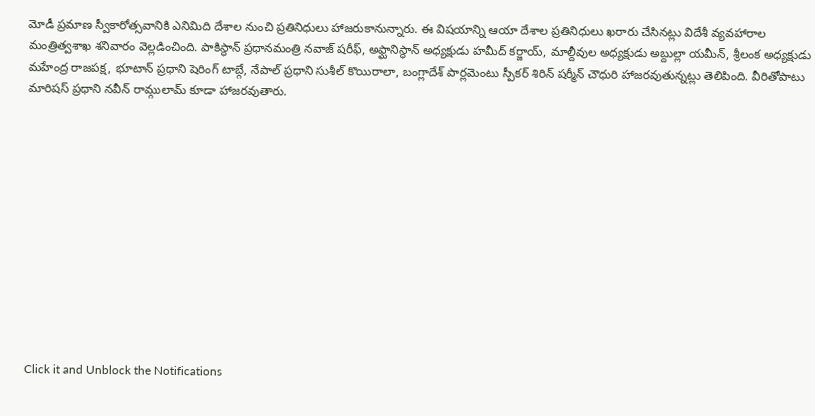మోడీ ప్రమాణ స్వీకారోత్సవానికి ఎనిమిది దేశాల నుంచి ప్రతినిధులు హాజరుకానున్నారు. ఈ విషయాన్ని ఆయా దేశాల ప్రతినిధులు ఖరారు చేసినట్లు విదేశీ వ్యవహారాల మంత్రిత్వశాఖ శనివారం వెల్లడించింది. పాకిస్థాన్ ప్రధానమంత్రి నవాజ్ షరీఫ్, అఫ్ఘానిస్థాన్ అధ్యక్షుడు హమీద్ కర్జాయ్, మాల్దీవుల అధ్యక్షుడు అబ్దుల్లా యమీన్, శ్రీలంక అధ్యక్షుడు మహేంద్ర రాజపక్ష, భూటాన్ ప్రధాని షెరింగ్ టాబ్గే, నేపాల్ ప్రధాని సుశీల్ కొయిరాలా, బంగ్లాదేశ్ పార్లమెంటు స్పీకర్ శిరిన్ షర్మీన్ చౌధురి హాజరవుతున్నట్లు తెలిపింది. వీరితోపాటు మారిషస్ ప్రధాని నవీన్ రామ్గులామ్ కూడా హాజరవుతారు.












Click it and Unblock the Notifications